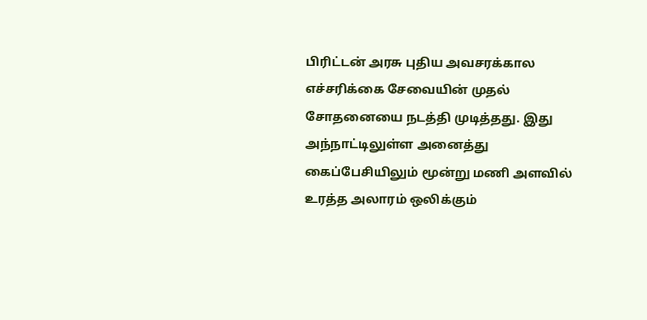பிரிட்டன் அரசு புதிய அவசரக்கால எச்சரிக்கை சேவையின் முதல் சோதனையை நடத்தி முடித்தது. இது அந்நாட்டிலுள்ள அனைத்து கைப்பேசியிலும் மூன்று மணி அளவில் உரத்த அலாரம் ஒலிக்கும்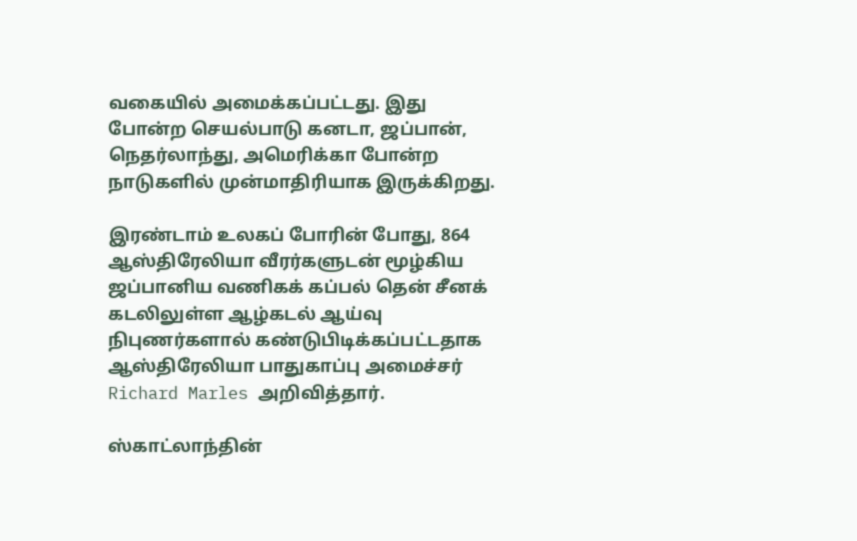வகையில் அமைக்கப்பட்டது. இது போன்ற செயல்பாடு கனடா, ஜப்பான், நெதர்லாந்து, அமெரிக்கா போன்ற நாடுகளில் முன்மாதிரியாக இருக்கிறது.

இரண்டாம் உலகப் போரின் போது, 864 ஆஸ்திரேலியா வீரர்களுடன் மூழ்கிய ஜப்பானிய வணிகக் கப்பல் தென் சீனக் கடலிலுள்ள ஆழ்கடல் ஆய்வு நிபுணர்களால் கண்டுபிடிக்கப்பட்டதாக ஆஸ்திரேலியா பாதுகாப்பு அமைச்சர் Richard Marles அறிவித்தார்.

ஸ்காட்லாந்தின்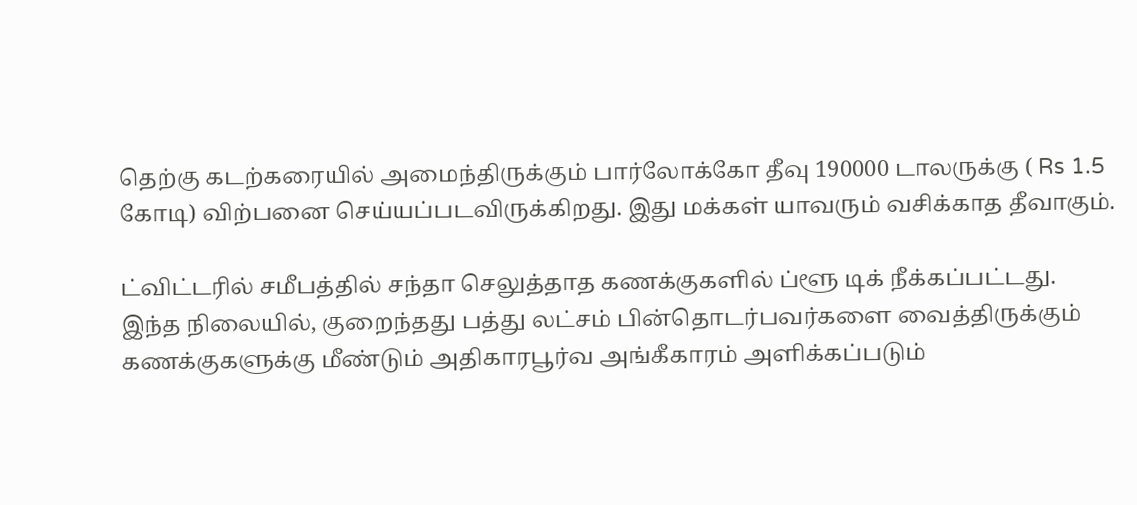தெற்கு கடற்கரையில் அமைந்திருக்கும் பார்லோக்கோ தீவு 190000 டாலருக்கு ( Rs 1.5 கோடி) விற்பனை செய்யப்படவிருக்கிறது. இது மக்கள் யாவரும் வசிக்காத தீவாகும்.

ட்விட்டரில் சமீபத்தில் சந்தா செலுத்தாத கணக்குகளில் ப்ளூ டிக் நீக்கப்பட்டது. இந்த நிலையில், குறைந்தது பத்து லட்சம் பின்தொடர்பவர்களை வைத்திருக்கும் கணக்குகளுக்கு மீண்டும் அதிகாரபூர்வ அங்கீகாரம் அளிக்கப்படும்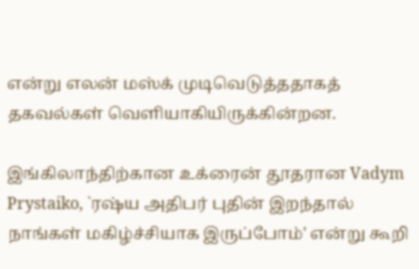என்று எலன் மஸ்க் முடிவெடுத்ததாகத் தகவல்கள் வெளியாகியிருக்கின்றன.

இங்கிலாந்திற்கான உக்ரைன் தூதரான Vadym Prystaiko, `ரஷ்ய அதிபர் புதின் இறந்தால் நாங்கள் மகிழ்ச்சியாக இருப்போம்' என்று கூறி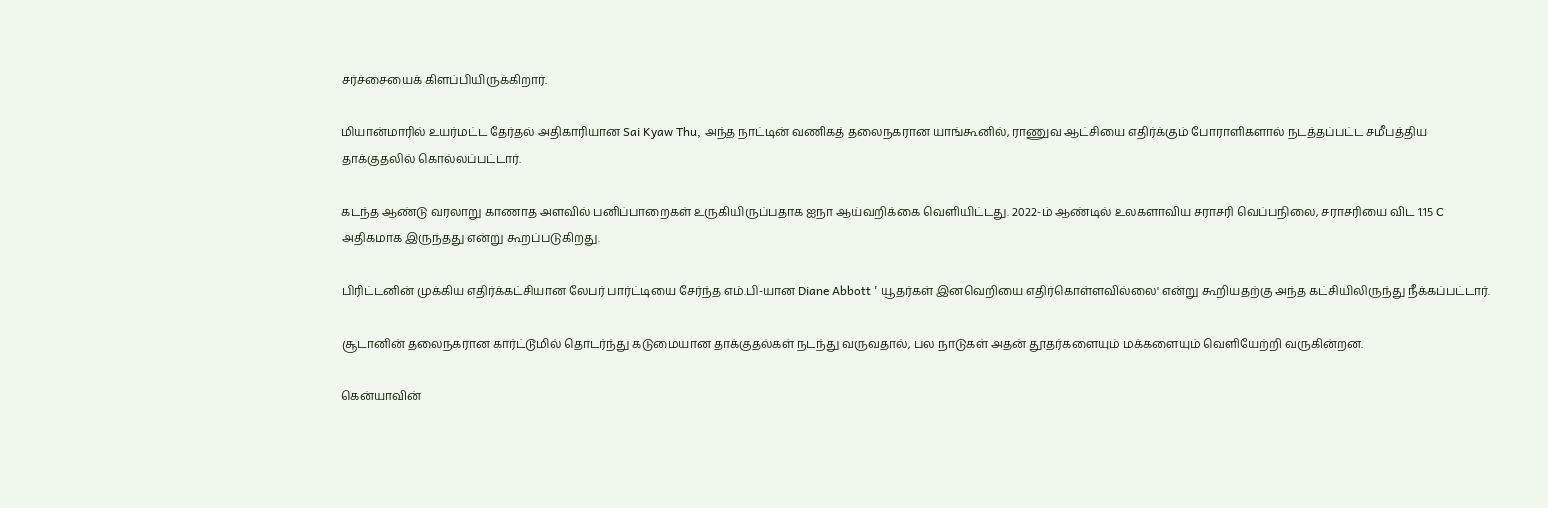சர்ச்சையைக் கிளப்பியிருக்கிறார்.

மியான்மாரில் உயர்மட்ட தேர்தல் அதிகாரியான Sai Kyaw Thu, அந்த நாட்டின் வணிகத் தலைநகரான யாங்கூனில், ராணுவ ஆட்சியை எதிர்க்கும் போராளிகளால் நடத்தப்பட்ட சமீபத்திய தாக்குதலில் கொல்லப்பட்டார்.

கடந்த ஆண்டு வரலாறு காணாத அளவில் பனிப்பாறைகள் உருகியிருப்பதாக ஐநா ஆய்வறிக்கை வெளியிட்டது. 2022-ம் ஆண்டில் உலகளாவிய சராசரி வெப்பநிலை, சராசரியை விட 1.15 C அதிகமாக இருந்தது என்று கூறப்படுகிறது.

பிரிட்டனின் முக்கிய எதிர்க்கட்சியான லேபர் பார்ட்டியை சேர்ந்த எம்.பி-யான Diane Abbott ' யூதர்கள் இனவெறியை எதிர்கொள்ளவில்லை' என்று கூறியதற்கு அந்த கட்சியிலிருந்து நீக்கப்பட்டார்.

சூடானின் தலைநகரான கார்ட்டூமில் தொடர்ந்து கடுமையான தாக்குதல்கள் நடந்து வருவதால், பல நாடுகள் அதன் தூதர்களையும் மக்களையும் வெளியேற்றி வருகின்றன.

கென்யாவின்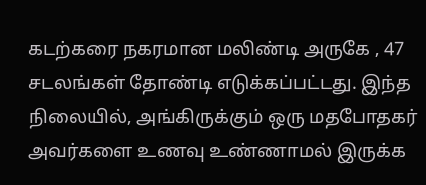கடற்கரை நகரமான மலிண்டி அருகே , 47 சடலங்கள் தோண்டி எடுக்கப்பட்டது. இந்த நிலையில், அங்கிருக்கும் ஒரு மதபோதகர் அவர்களை உணவு உண்ணாமல் இருக்க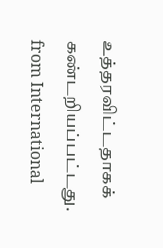உத்தரவிட்டதாகக் கண்டறியப்பட்டது.
from International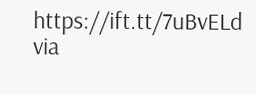https://ift.tt/7uBvELd
via